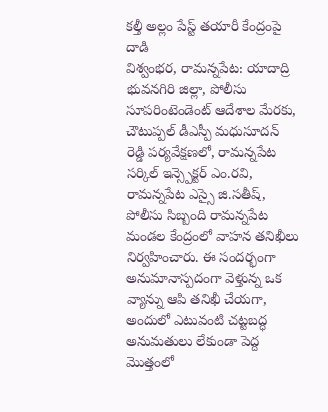కల్తీ అల్లం పేస్ట్ తయారీ కేంద్రంపై దాడి
విశ్వంభర, రామన్నపేట: యాదాద్రి భువనగిరి జిల్లా, పోలీసు సూపరింటెండెంట్ ఆదేశాల మేరకు, చౌటుప్పల్ డీఎస్పీ మధుసూదన్ రెడ్డి పర్యవేక్షణలో, రామన్నపేట సర్కిల్ ఇన్స్పెక్టర్ ఎం.రవి, రామన్నపేట ఎస్సై జి.సతీష్, పోలీసు సిబ్బంది రామన్నపేట మండల కేంద్రంలో వాహన తనిఖీలు నిర్వహించారు. ఈ సందర్భంగా అనుమానాస్పదంగా వెళ్తున్న ఒక వ్యాన్ను ఆపి తనిఖీ చేయగా, అందులో ఎటువంటి చట్టబద్ధ అనుమతులు లేకుండా పెద్ద మొత్తంలో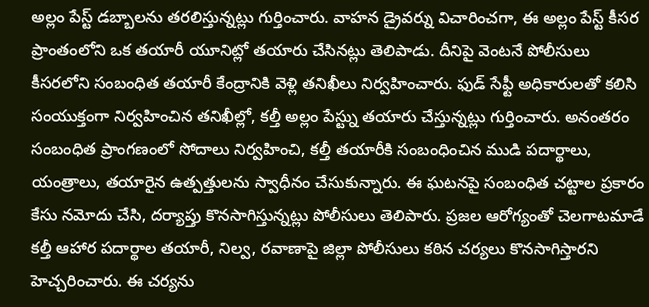అల్లం పేస్ట్ డబ్బాలను తరలిస్తున్నట్లు గుర్తించారు. వాహన డ్రైవర్ను విచారించగా, ఈ అల్లం పేస్ట్ కీసర ప్రాంతంలోని ఒక తయారీ యూనిట్లో తయారు చేసినట్లు తెలిపాడు. దీనిపై వెంటనే పోలీసులు కీసరలోని సంబంధిత తయారీ కేంద్రానికి వెళ్లి తనిఖీలు నిర్వహించారు. ఫుడ్ సేఫ్టీ అధికారులతో కలిసి సంయుక్తంగా నిర్వహించిన తనిఖీల్లో, కల్తీ అల్లం పేస్ట్ను తయారు చేస్తున్నట్లు గుర్తించారు. అనంతరం సంబంధిత ప్రాంగణంలో సోదాలు నిర్వహించి, కల్తీ తయారీకి సంబంధించిన ముడి పదార్థాలు, యంత్రాలు, తయారైన ఉత్పత్తులను స్వాధీనం చేసుకున్నారు. ఈ ఘటనపై సంబంధిత చట్టాల ప్రకారం కేసు నమోదు చేసి, దర్యాప్తు కొనసాగిస్తున్నట్లు పోలీసులు తెలిపారు. ప్రజల ఆరోగ్యంతో చెలగాటమాడే కల్తీ ఆహార పదార్థాల తయారీ, నిల్వ, రవాణాపై జిల్లా పోలీసులు కఠిన చర్యలు కొనసాగిస్తారని హెచ్చరించారు. ఈ చర్యను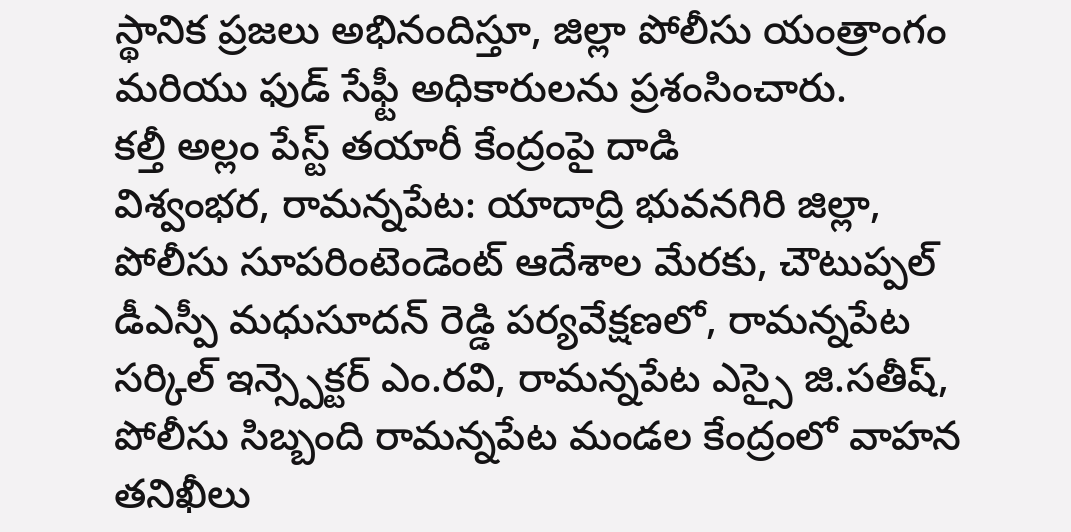స్థానిక ప్రజలు అభినందిస్తూ, జిల్లా పోలీసు యంత్రాంగం మరియు ఫుడ్ సేఫ్టీ అధికారులను ప్రశంసించారు.
కల్తీ అల్లం పేస్ట్ తయారీ కేంద్రంపై దాడి
విశ్వంభర, రామన్నపేట: యాదాద్రి భువనగిరి జిల్లా, పోలీసు సూపరింటెండెంట్ ఆదేశాల మేరకు, చౌటుప్పల్ డీఎస్పీ మధుసూదన్ రెడ్డి పర్యవేక్షణలో, రామన్నపేట సర్కిల్ ఇన్స్పెక్టర్ ఎం.రవి, రామన్నపేట ఎస్సై జి.సతీష్, పోలీసు సిబ్బంది రామన్నపేట మండల కేంద్రంలో వాహన తనిఖీలు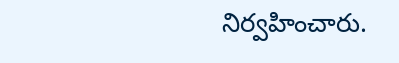నిర్వహించారు.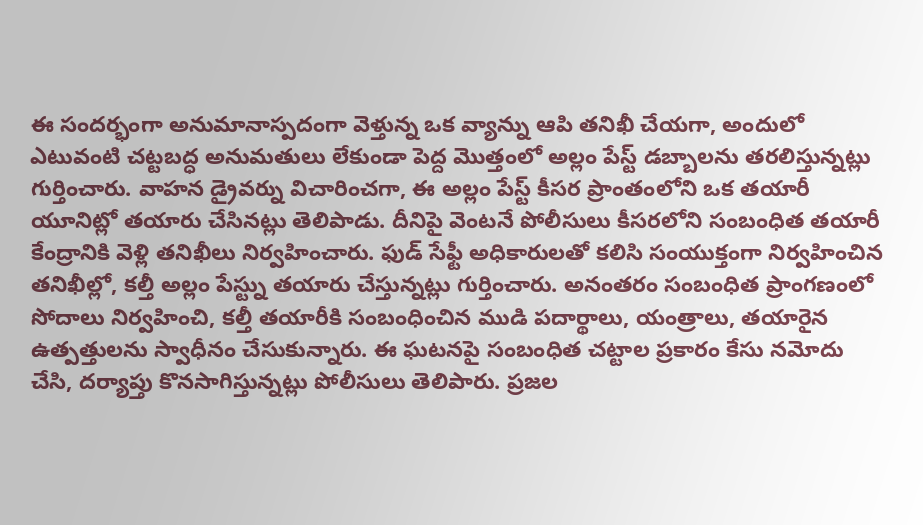ఈ సందర్భంగా అనుమానాస్పదంగా వెళ్తున్న ఒక వ్యాన్ను ఆపి తనిఖీ చేయగా, అందులో ఎటువంటి చట్టబద్ధ అనుమతులు లేకుండా పెద్ద మొత్తంలో అల్లం పేస్ట్ డబ్బాలను తరలిస్తున్నట్లు గుర్తించారు. వాహన డ్రైవర్ను విచారించగా, ఈ అల్లం పేస్ట్ కీసర ప్రాంతంలోని ఒక తయారీ యూనిట్లో తయారు చేసినట్లు తెలిపాడు. దీనిపై వెంటనే పోలీసులు కీసరలోని సంబంధిత తయారీ కేంద్రానికి వెళ్లి తనిఖీలు నిర్వహించారు. ఫుడ్ సేఫ్టీ అధికారులతో కలిసి సంయుక్తంగా నిర్వహించిన తనిఖీల్లో, కల్తీ అల్లం పేస్ట్ను తయారు చేస్తున్నట్లు గుర్తించారు. అనంతరం సంబంధిత ప్రాంగణంలో సోదాలు నిర్వహించి, కల్తీ తయారీకి సంబంధించిన ముడి పదార్థాలు, యంత్రాలు, తయారైన ఉత్పత్తులను స్వాధీనం చేసుకున్నారు. ఈ ఘటనపై సంబంధిత చట్టాల ప్రకారం కేసు నమోదు చేసి, దర్యాప్తు కొనసాగిస్తున్నట్లు పోలీసులు తెలిపారు. ప్రజల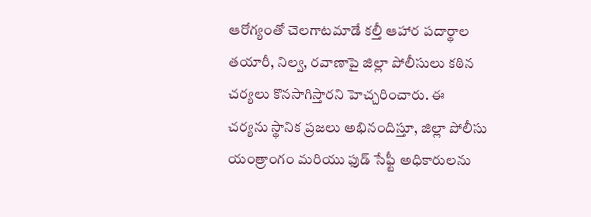ఆరోగ్యంతో చెలగాటమాడే కల్తీ ఆహార పదార్థాల తయారీ, నిల్వ, రవాణాపై జిల్లా పోలీసులు కఠిన చర్యలు కొనసాగిస్తారని హెచ్చరించారు. ఈ చర్యను స్థానిక ప్రజలు అభినందిస్తూ, జిల్లా పోలీసు యంత్రాంగం మరియు ఫుడ్ సేఫ్టీ అధికారులను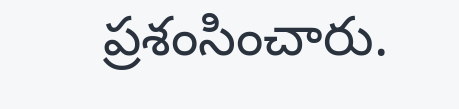ప్రశంసించారు.